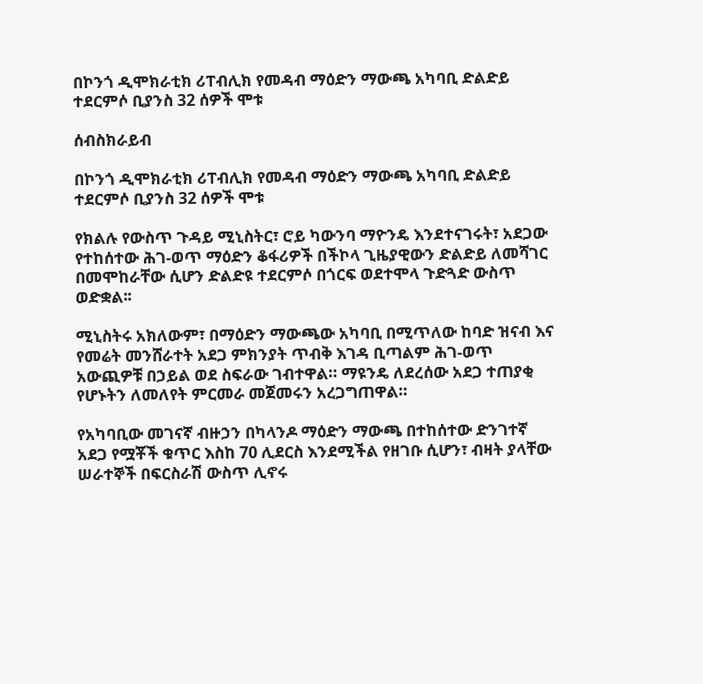በኮንጎ ዲሞክራቲክ ሪፐብሊክ የመዳብ ማዕድን ማውጫ አካባቢ ድልድይ ተደርምሶ ቢያንስ 32 ሰዎች ሞቱ

ሰብስክራይብ

በኮንጎ ዲሞክራቲክ ሪፐብሊክ የመዳብ ማዕድን ማውጫ አካባቢ ድልድይ ተደርምሶ ቢያንስ 32 ሰዎች ሞቱ

የክልሉ የውስጥ ጉዳይ ሚኒስትር፣ ሮይ ካውንባ ማዮንዴ እንደተናገሩት፣ አደጋው የተከሰተው ሕገ-ወጥ ማዕድን ቆፋሪዎች በችኮላ ጊዜያዊውን ድልድይ ለመሻገር በመሞከራቸው ሲሆን ድልድዩ ተደርምሶ በጎርፍ ወደተሞላ ጉድጓድ ውስጥ ወድቋል፡፡

ሚኒስትሩ አክለውም፣ በማዕድን ማውጫው አካባቢ በሚጥለው ከባድ ዝናብ እና የመሬት መንሸራተት አደጋ ምክንያት ጥብቅ እገዳ ቢጣልም ሕገ-ወጥ አውጪዎቹ በኃይል ወደ ስፍራው ገብተዋል። ማዩንዴ ለደረሰው አደጋ ተጠያቂ የሆኑትን ለመለየት ምርመራ መጀመሩን አረጋግጠዋል።

የአካባቢው መገናኛ ብዙኃን በካላንዶ ማዕድን ማውጫ በተከሰተው ድንገተኛ አደጋ የሟቾች ቁጥር እስከ 70 ሊደርስ እንደሚችል የዘገቡ ሲሆን፣ ብዛት ያላቸው ሠራተኞች በፍርስራሽ ውስጥ ሊኖሩ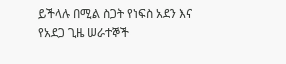ይችላሉ በሚል ስጋት የነፍስ አደን እና የአደጋ ጊዜ ሠራተኞች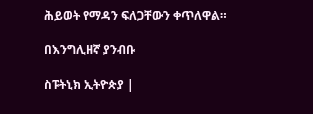ሕይወት የማዳን ፍለጋቸውን ቀጥለዋል።

በእንግሊዘኛ ያንብቡ

ስፑትኒክ ኢትዮጵያ |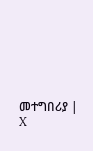መተግበሪያ | X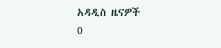አዳዲስ ዜናዎች
0